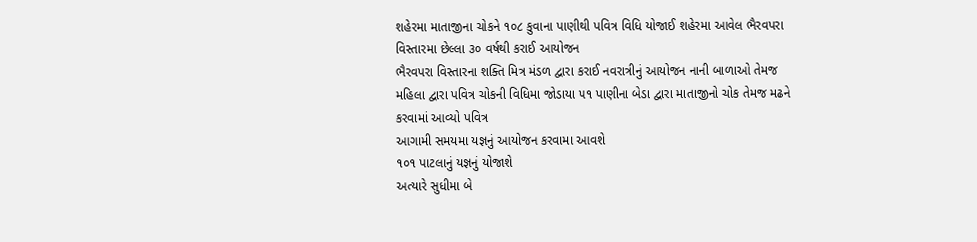શહેરમા માતાજીના ચોકને ૧૦૮ કુવાના પાણીથી પવિત્ર વિધિ યોજાઈ શહેરમા આવેલ ભૈરવપરા વિસ્તારમા છેલ્લા ૩૦ વર્ષથી કરાઈ આયોજન
ભૈરવપરા વિસ્તારના શક્તિ મિત્ર મંડળ દ્વારા કરાઈ નવરાત્રીનું આયોજન નાની બાળાઓ તેમજ મહિલા દ્વારા પવિત્ર ચોકની વિધિમા જોડાયા ૫૧ પાણીના બેડા દ્વારા માતાજીનો ચોક તેમજ મઢને કરવામાં આવ્યો પવિત્ર
આગામી સમયમા યજ્ઞનું આયોજન કરવામા આવશે
૧૦૧ પાટલાનું યજ્ઞનું યોજાશે
અત્યારે સુધીમા બે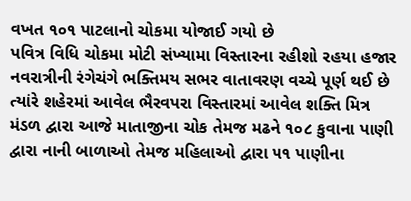વખત ૧૦૧ પાટલાનો ચોકમા યોજાઈ ગયો છે
પવિત્ર વિધિ ચોકમા મોટી સંખ્યામા વિસ્તારના રહીશો રહયા હજાર
નવરાત્રીની રંગેચંગે ભક્તિમય સભર વાતાવરણ વચ્ચે પૂર્ણ થઈ છે ત્યાંરે શહેરમાં આવેલ ભૈરવપરા વિસ્તારમાં આવેલ શક્તિ મિત્ર મંડળ દ્વારા આજે માતાજીના ચોક તેમજ મઢને ૧૦૮ કુવાના પાણી દ્વારા નાની બાળાઓ તેમજ મહિલાઓ દ્વારા ૫૧ પાણીના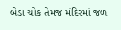બેડા ચોક તેમજ મંદિરમાં જળ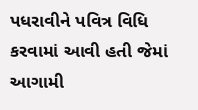પધરાવીને પવિત્ર વિધિ કરવામાં આવી હતી જેમાં આગામી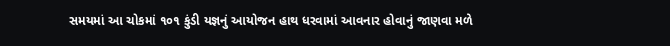સમયમાં આ ચોકમાં ૧૦૧ કુંડી યજ્ઞનું આયોજન હાથ ધરવામાં આવનાર હોવાનું જાણવા મળે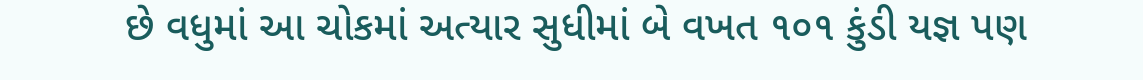છે વધુમાં આ ચોકમાં અત્યાર સુધીમાં બે વખત ૧૦૧ કુંડી યજ્ઞ પણ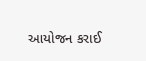આયોજન કરાઈ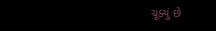ચૂક્યું છે